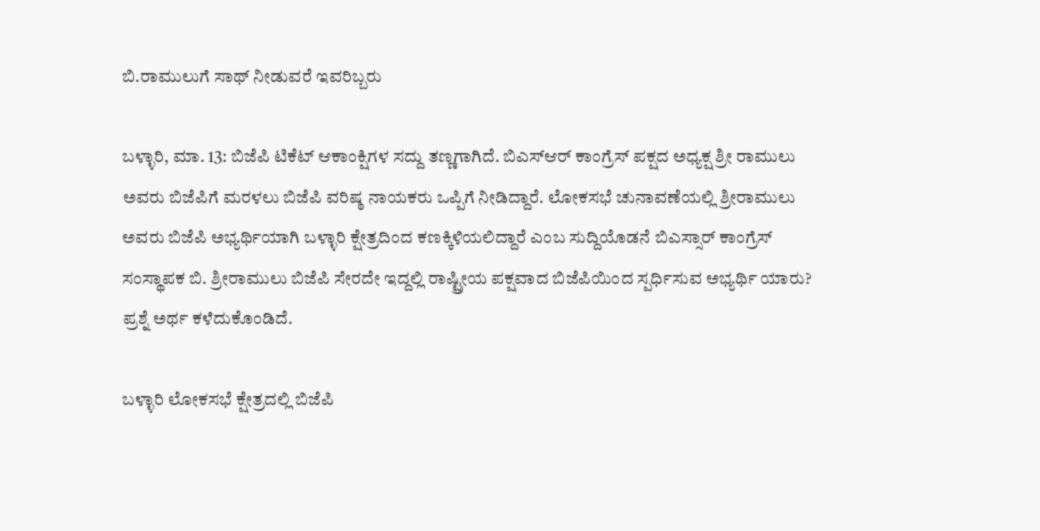ಬಿ.ರಾಮುಲುಗೆ ಸಾಥ್ ನೀಡುವರೆ ಇವರಿಬ್ಬರು

ಬಳ್ಳಾರಿ, ಮಾ. 13: ಬಿಜೆಪಿ ಟಿಕೆಟ್ ಆಕಾಂಕ್ಷಿಗಳ ಸದ್ದು ತಣ್ಣಗಾಗಿದೆ. ಬಿಎಸ್ಆರ್ ಕಾಂಗ್ರೆಸ್ ಪಕ್ಷದ ಅಧ್ಯಕ್ಷ ಶ್ರೀ ರಾಮುಲು ಅವರು ಬಿಜೆಪಿಗೆ ಮರಳಲು ಬಿಜೆಪಿ ವರಿಷ್ಠ ನಾಯಕರು ಒಪ್ಪಿಗೆ ನೀಡಿದ್ದಾರೆ. ಲೋಕಸಭೆ ಚುನಾವಣೆಯಲ್ಲಿ ಶ್ರೀರಾಮುಲು ಅವರು ಬಿಜೆಪಿ ಅಭ್ಯರ್ಥಿಯಾಗಿ ಬಳ್ಳಾರಿ ಕ್ಷೇತ್ರದಿಂದ ಕಣಕ್ಕಿಳಿಯಲಿದ್ದಾರೆ ಎಂಬ ಸುದ್ದಿಯೊಡನೆ ಬಿಎಸ್ಸಾರ್ ಕಾಂಗ್ರೆಸ್ ಸಂಸ್ಥಾಪಕ ಬಿ. ಶ್ರೀರಾಮುಲು ಬಿಜೆಪಿ ಸೇರದೇ ಇದ್ದಲ್ಲಿ ರಾಷ್ಟ್ರೀಯ ಪಕ್ಷವಾದ ಬಿಜೆಪಿಯಿಂದ ಸ್ಪರ್ಧಿಸುವ ಅಭ್ಯರ್ಥಿ ಯಾರು? ಪ್ರಶ್ನೆ ಅರ್ಥ ಕಳೆದುಕೊಂಡಿದೆ.

ಬಳ್ಳಾರಿ ಲೋಕಸಭೆ ಕ್ಷೇತ್ರದಲ್ಲಿ ಬಿಜೆಪಿ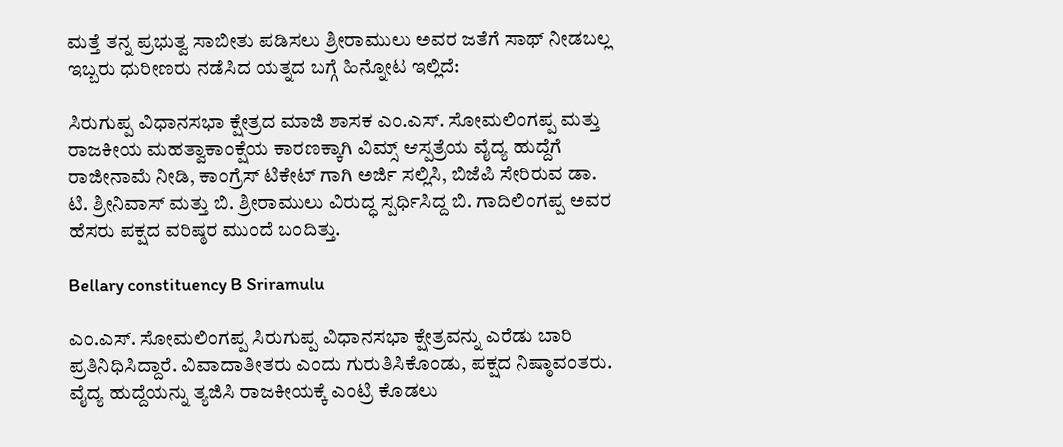ಮತ್ತೆ ತನ್ನ ಪ್ರಭುತ್ವ ಸಾಬೀತು ಪಡಿಸಲು ಶ್ರೀರಾಮುಲು ಅವರ ಜತೆಗೆ ಸಾಥ್ ನೀಡಬಲ್ಲ ಇಬ್ಬರು ಧುರೀಣರು ನಡೆಸಿದ ಯತ್ನದ ಬಗ್ಗೆ ಹಿನ್ನೋಟ ಇಲ್ಲಿದೆ:

ಸಿರುಗುಪ್ಪ ವಿಧಾನಸಭಾ ಕ್ಷೇತ್ರದ ಮಾಜಿ ಶಾಸಕ ಎಂ.ಎಸ್. ಸೋಮಲಿಂಗಪ್ಪ ಮತ್ತು ರಾಜಕೀಯ ಮಹತ್ವಾಕಾಂಕ್ಷೆಯ ಕಾರಣಕ್ಕಾಗಿ ವಿಮ್ಸ್ ಆಸ್ಪತ್ರೆಯ ವೈದ್ಯ ಹುದ್ದೆಗೆ ರಾಜೀನಾಮೆ ನೀಡಿ, ಕಾಂಗ್ರೆಸ್ ಟಿಕೇಟ್ ‍ಗಾಗಿ ಅರ್ಜಿ ಸಲ್ಲಿಸಿ, ಬಿಜೆಪಿ ಸೇರಿರುವ ಡಾ. ಟಿ. ಶ್ರೀನಿವಾಸ್ ಮತ್ತು ಬಿ. ಶ್ರೀರಾಮುಲು ವಿರುದ್ಧ ಸ್ಪರ್ಧಿಸಿದ್ದ ಬಿ. ಗಾದಿಲಿಂಗಪ್ಪ ಅವರ ಹೆಸರು ಪಕ್ಷದ ವರಿಷ್ಠರ ಮುಂದೆ ಬಂದಿತ್ತು.

Bellary constituency B Sriramulu

ಎಂ.ಎಸ್. ಸೋಮಲಿಂಗಪ್ಪ ಸಿರುಗುಪ್ಪ ವಿಧಾನಸಭಾ ಕ್ಷೇತ್ರವನ್ನು ಎರೆಡು ಬಾರಿ ಪ್ರತಿನಿಧಿಸಿದ್ದಾರೆ. ವಿವಾದಾತೀತರು ಎಂದು ಗುರುತಿಸಿಕೊಂಡು, ಪಕ್ಷದ ನಿಷ್ಠಾವಂತರು. ವೈದ್ಯ ಹುದ್ದೆಯನ್ನು ತ್ಯಜಿಸಿ ರಾಜಕೀಯಕ್ಕೆ ಎಂಟ್ರಿ ಕೊಡಲು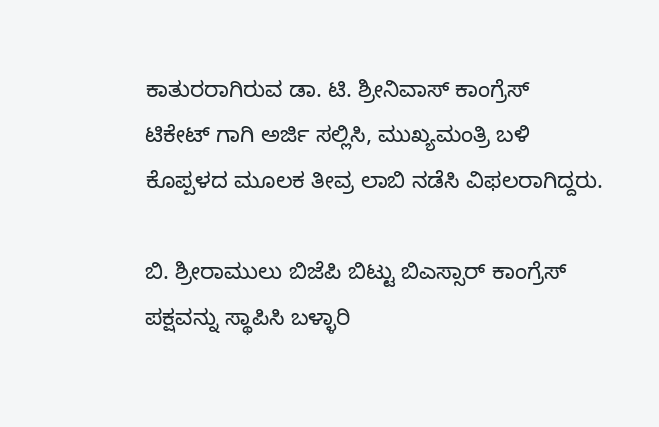ಕಾತುರರಾಗಿರುವ ಡಾ. ಟಿ. ಶ್ರೀನಿವಾಸ್ ಕಾಂಗ್ರೆಸ್ ಟಿಕೇಟ್ ‍ಗಾಗಿ ಅರ್ಜಿ ಸಲ್ಲಿಸಿ, ಮುಖ್ಯಮಂತ್ರಿ ಬಳಿ ಕೊಪ್ಪಳದ ಮೂಲಕ ತೀವ್ರ ಲಾಬಿ ನಡೆಸಿ ವಿಫಲರಾಗಿದ್ದರು.

ಬಿ. ಶ್ರೀರಾಮುಲು ಬಿಜೆಪಿ ಬಿಟ್ಟು ಬಿಎಸ್ಸಾರ್ ಕಾಂಗ್ರೆಸ್ ಪಕ್ಷವನ್ನು ಸ್ಥಾಪಿಸಿ ಬಳ್ಳಾರಿ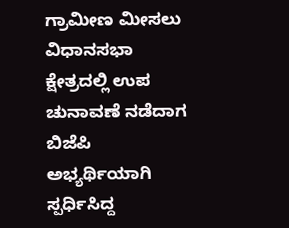ಗ್ರಾಮೀಣ ಮೀಸಲು ವಿಧಾನಸಭಾ ಕ್ಷೇತ್ರದಲ್ಲಿ ಉಪ ಚುನಾವಣೆ ನಡೆದಾಗ ಬಿಜೆಪಿ ಅಭ್ಯರ್ಥಿಯಾಗಿ ಸ್ಪರ್ಧಿಸಿದ್ದ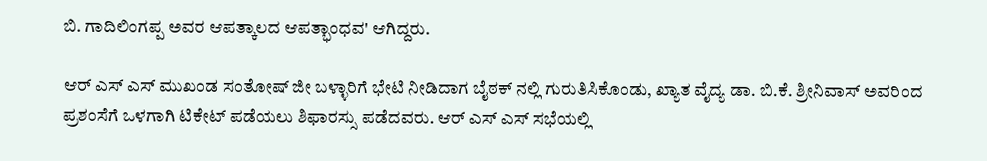ಬಿ. ಗಾದಿಲಿಂಗಪ್ಪ ಅವರ ಆಪತ್ಕಾಲದ ಆಪತ್ಭಾಂಧವ' ಆಗಿದ್ದರು.

ಆರ್ ‍ಎಸ್ ‍ಎಸ್ ಮುಖಂಡ ಸಂತೋಷ್ ಜೀ ಬಳ್ಳಾರಿಗೆ ಭೇಟಿ ನೀಡಿದಾಗ ಬೈಠಕ್ ‍ನಲ್ಲಿ ಗುರುತಿಸಿಕೊಂಡು, ಖ್ಯಾತ ವೈದ್ಯ ಡಾ. ಬಿ.ಕೆ. ಶ್ರೀನಿವಾಸ್ ಅವರಿಂದ ಪ್ರಶಂಸೆಗೆ ಒಳಗಾಗಿ ಟಿಕೇಟ್ ಪಡೆಯಲು ಶಿಫಾರಸ್ಸು ಪಡೆದವರು. ಆರ್ ‍ಎಸ್ ‍ಎಸ್ ಸಭೆಯಲ್ಲಿ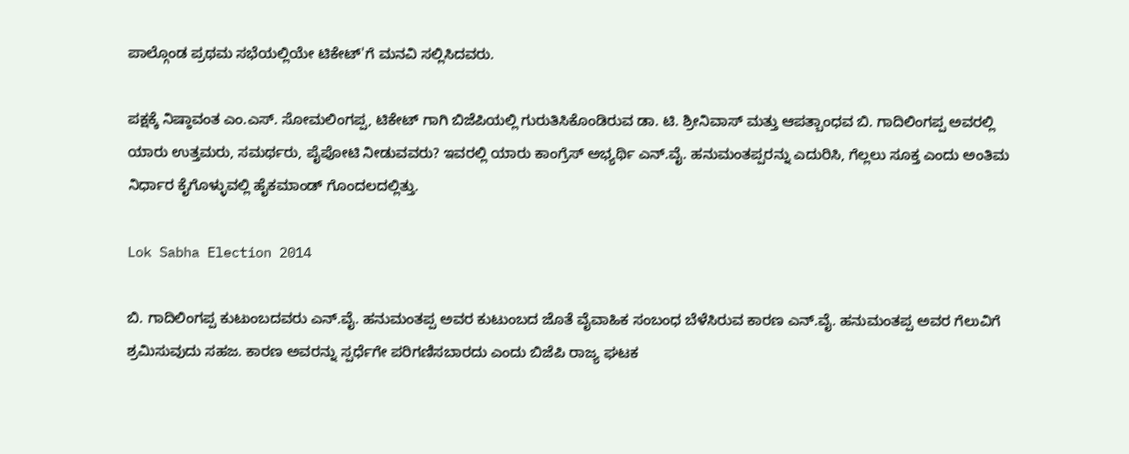ಪಾಲ್ಗೊಂಡ ಪ್ರಥಮ ಸಭೆಯಲ್ಲಿಯೇ ಟಿಕೇಟ್'ಗೆ ಮನವಿ ಸಲ್ಲಿಸಿದವರು.

ಪಕ್ಷಕ್ಕೆ ನಿಷ್ಠಾವಂತ ಎಂ.ಎಸ್. ಸೋಮಲಿಂಗಪ್ಪ, ಟಿಕೇಟ್ ‍ಗಾಗಿ ಬಿಜೆಪಿಯಲ್ಲಿ ಗುರುತಿಸಿಕೊಂಡಿರುವ ಡಾ. ಟಿ. ಶ್ರೀನಿವಾಸ್ ಮತ್ತು ಆಪತ್ಬಾಂಧವ ಬಿ. ಗಾದಿಲಿಂಗಪ್ಪ ಅವರಲ್ಲಿ ಯಾರು ಉತ್ತಮರು, ಸಮರ್ಥರು, ಪೈಪೋಟಿ ನೀಡುವವರು? ಇವರಲ್ಲಿ ಯಾರು ಕಾಂಗ್ರೆಸ್ ಅಭ್ಯರ್ಥಿ ಎನ್.ವೈ. ಹನುಮಂತಪ್ಪರನ್ನು ಎದುರಿಸಿ, ಗೆಲ್ಲಲು ಸೂಕ್ತ ಎಂದು ಅಂತಿಮ ನಿರ್ಧಾರ ಕೈಗೊಳ್ಳುವಲ್ಲಿ ಹೈಕಮಾಂಡ್ ಗೊಂದಲದಲ್ಲಿತ್ತು.

Lok Sabha Election 2014

ಬಿ. ಗಾದಿಲಿಂಗಪ್ಪ ಕುಟುಂಬದವರು ಎನ್.ವೈ. ಹನುಮಂತಪ್ಪ ಅವರ ಕುಟುಂಬದ ಜೊತೆ ವೈವಾಹಿಕ ಸಂಬಂಧ ಬೆಳೆಸಿರುವ ಕಾರಣ ಎನ್.ವೈ. ಹನುಮಂತಪ್ಪ ಅವರ ಗೆಲುವಿಗೆ ಶ್ರಮಿಸುವುದು ಸಹಜ. ಕಾರಣ ಅವರನ್ನು ಸ್ಪರ್ಧೆಗೇ ಪರಿಗಣಿಸಬಾರದು ಎಂದು ಬಿಜೆಪಿ ರಾಜ್ಯ ಘಟಕ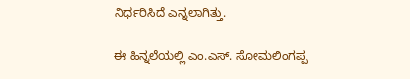ನಿರ್ಧರಿಸಿದೆ ಎನ್ನಲಾಗಿತ್ತು.

ಈ ಹಿನ್ನಲೆಯಲ್ಲಿ ಎಂ.ಎಸ್. ಸೋಮಲಿಂಗಪ್ಪ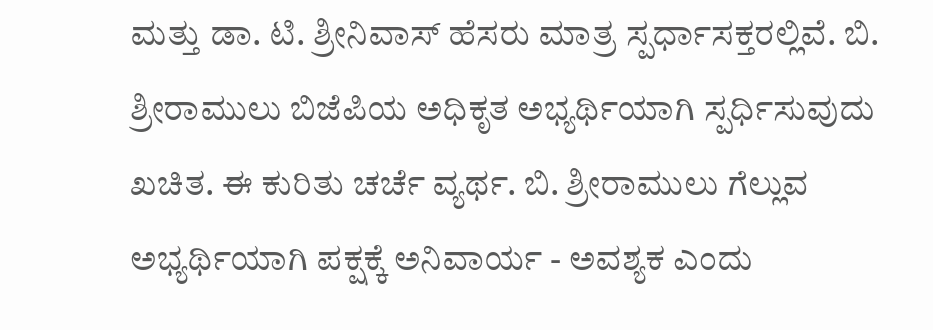ಮತ್ತು ಡಾ. ಟಿ. ಶ್ರೀನಿವಾಸ್ ಹೆಸರು ಮಾತ್ರ ಸ್ಪರ್ಧಾಸಕ್ತರಲ್ಲಿವೆ. ಬಿ. ಶ್ರೀರಾಮುಲು ಬಿಜೆಪಿಯ ಅಧಿಕೃತ ಅಭ್ಯರ್ಥಿಯಾಗಿ ಸ್ಪರ್ಧಿಸುವುದು ಖಚಿತ. ಈ ಕುರಿತು ಚರ್ಚೆ ವ್ಯರ್ಥ. ಬಿ. ಶ್ರೀರಾಮುಲು ಗೆಲ್ಲುವ ಅಭ್ಯರ್ಥಿಯಾಗಿ ಪಕ್ಷಕ್ಕೆ ಅನಿವಾರ್ಯ - ಅವಶ್ಯಕ ಎಂದು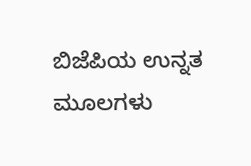ಬಿಜೆಪಿಯ ಉನ್ನತ ಮೂಲಗಳು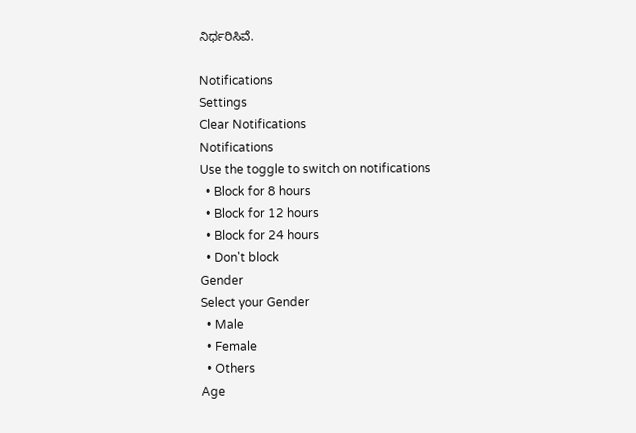ನಿರ್ಧರಿಸಿವೆ.

Notifications
Settings
Clear Notifications
Notifications
Use the toggle to switch on notifications
  • Block for 8 hours
  • Block for 12 hours
  • Block for 24 hours
  • Don't block
Gender
Select your Gender
  • Male
  • Female
  • Others
Age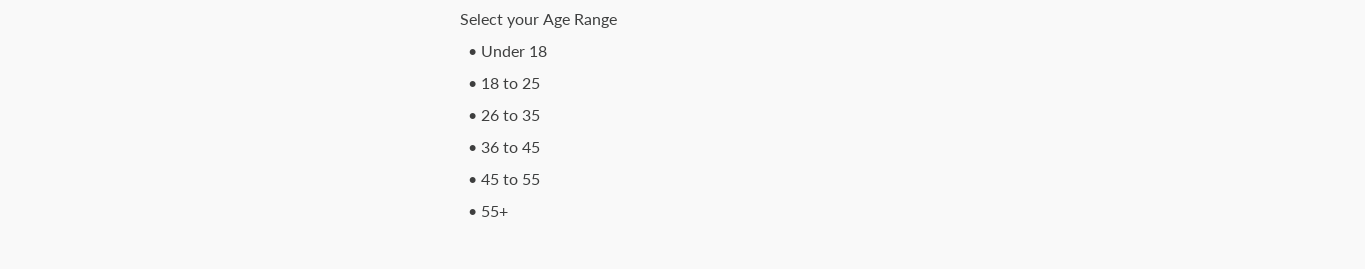Select your Age Range
  • Under 18
  • 18 to 25
  • 26 to 35
  • 36 to 45
  • 45 to 55
  • 55+